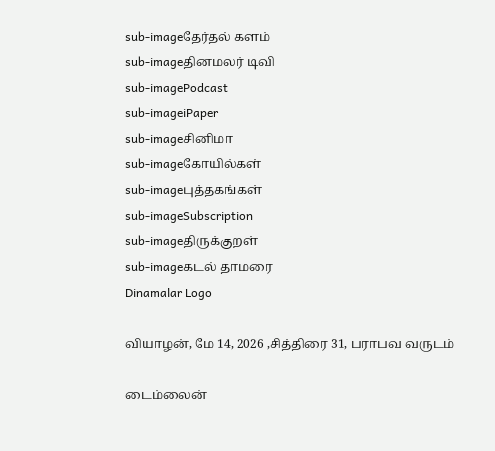sub-imageதேர்தல் களம்
sub-imageதினமலர் டிவி
sub-imagePodcast
sub-imageiPaper
sub-imageசினிமா
sub-imageகோயில்கள்
sub-imageபுத்தகங்கள்
sub-imageSubscription
sub-imageதிருக்குறள்
sub-imageகடல் தாமரை
Dinamalar Logo

வியாழன், மே 14, 2026 ,சித்திரை 31, பராபவ வருடம்

டைம்லைன்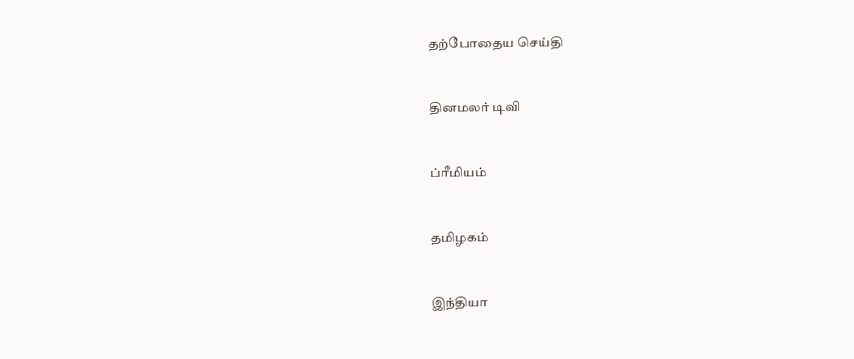தற்போதைய செய்தி


தினமலர் டிவி


ப்ரீமியம்


தமிழகம்


இந்தியா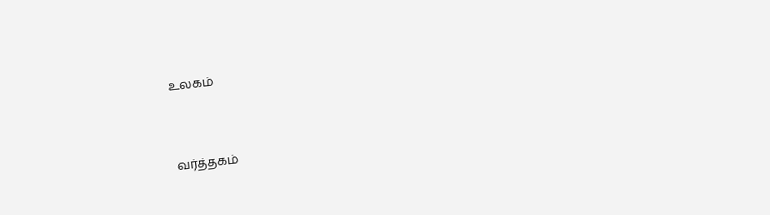உலகம்


வர்த்தகம்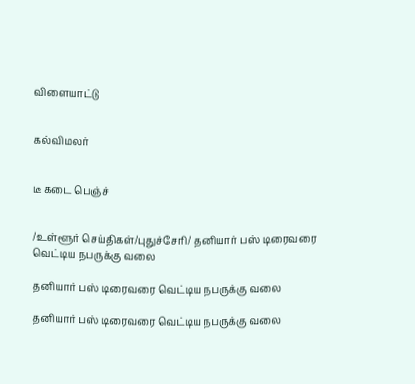விளையாட்டு


கல்விமலர்


டீ கடை பெஞ்ச்


/உள்ளூர் செய்திகள்/புதுச்சேரி/ தனியார் பஸ் டிரைவரை வெட்டிய நபருக்கு வலை

தனியார் பஸ் டிரைவரை வெட்டிய நபருக்கு வலை

தனியார் பஸ் டிரைவரை வெட்டிய நபருக்கு வலை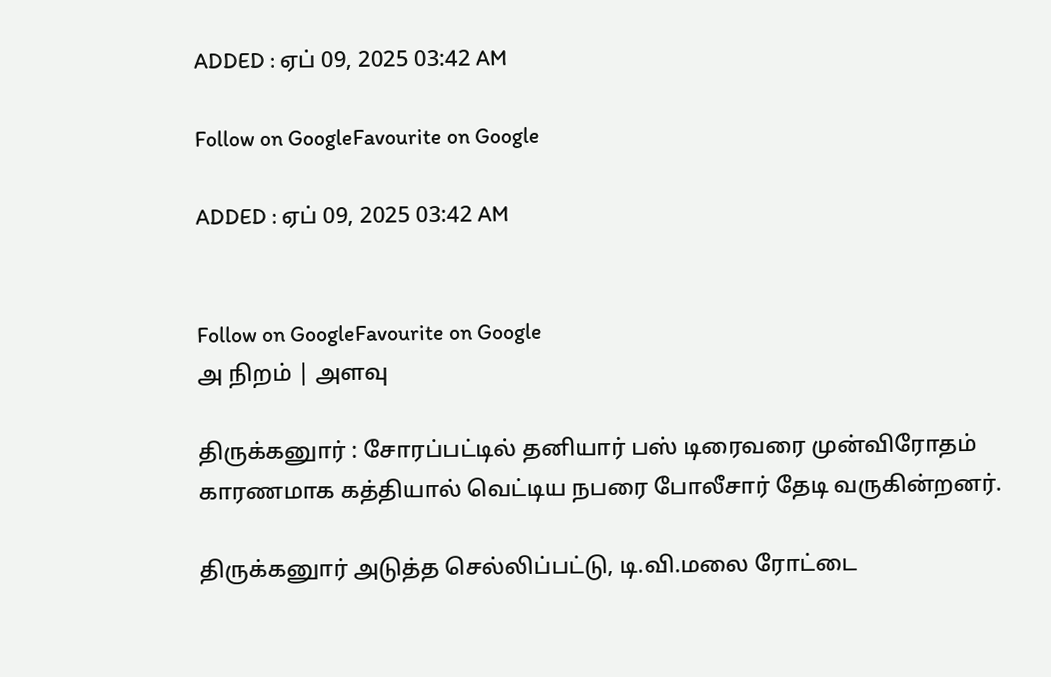ADDED : ஏப் 09, 2025 03:42 AM

Follow on GoogleFavourite on Google

ADDED : ஏப் 09, 2025 03:42 AM


Follow on GoogleFavourite on Google
அ நிறம் | அளவு

திருக்கனுார் : சோரப்பட்டில் தனியார் பஸ் டிரைவரை முன்விரோதம் காரணமாக கத்தியால் வெட்டிய நபரை போலீசார் தேடி வருகின்றனர்.

திருக்கனுார் அடுத்த செல்லிப்பட்டு, டி.வி.மலை ரோட்டை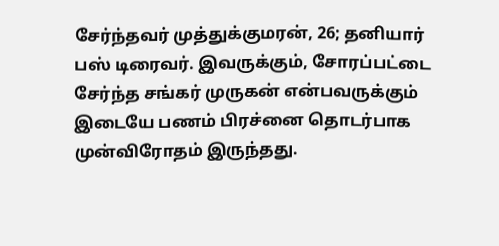சேர்ந்தவர் முத்துக்குமரன், 26; தனியார் பஸ் டிரைவர். இவருக்கும், சோரப்பட்டை சேர்ந்த சங்கர் முருகன் என்பவருக்கும் இடையே பணம் பிரச்னை தொடர்பாக முன்விரோதம் இருந்தது.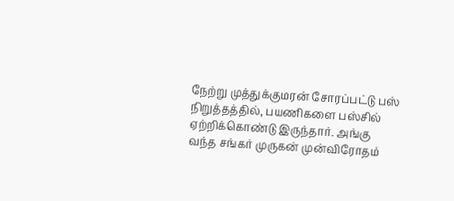நேற்று முத்துக்குமரன் சோரப்பட்டு பஸ் நிறுத்தத்தில், பயணிகளை பஸ்சில் ஏற்றிக்கொண்டு இருந்தார். அங்கு வந்த சங்கர் முருகன் முன்விரோதம்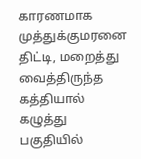காரணமாக முத்துக்குமரனை திட்டி, மறைத்து வைத்திருந்த கத்தியால் கழுத்து பகுதியில்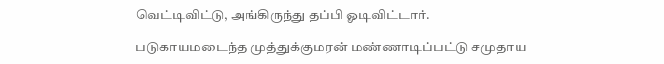வெட்டிவிட்டு, அங்கிருந்து தப்பி ஓடிவிட்டார்.

படுகாயமடைந்த முத்துக்குமரன் மண்ணாடிப்பட்டு சமுதாய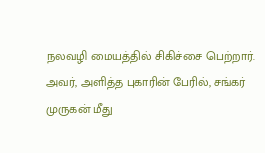நலவழி மையத்தில் சிகிச்சை பெற்றார். அவர், அளித்த புகாரின் பேரில், சங்கர் முருகன் மீது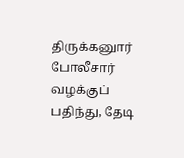திருக்கனுார் போலீசார் வழக்குப் பதிந்து, தேடி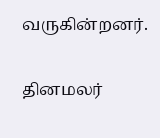வருகின்றனர்.

தினமலர்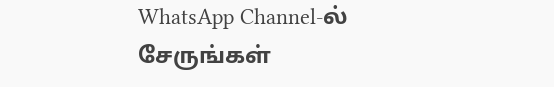WhatsApp Channel-ல் சேருங்கள்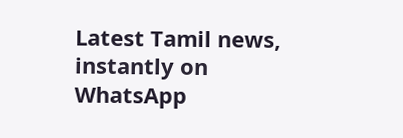Latest Tamil news, instantly on WhatsApp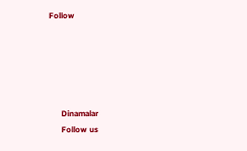Follow





      Dinamalar
      Follow us